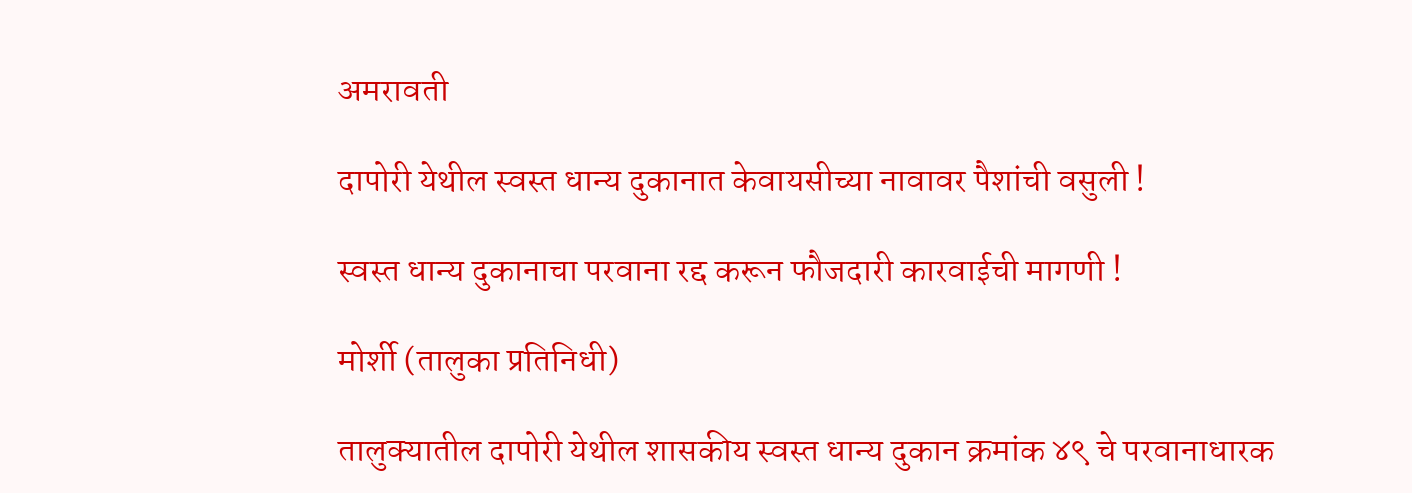अमरावती

दापोरी येथील स्वस्त धान्य दुकानात केवायसीच्या नावावर पैशांची वसुली !

स्वस्त धान्य दुकानाचा परवाना रद्द करून फौजदारी कारवाईची मागणी !

मोर्शी (तालुका प्रतिनिधी)

तालुक्यातील दापोरी येथील शासकीय स्वस्त धान्य दुकान क्रमांक ४९ चे परवानाधारक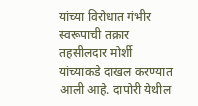यांच्या विरोधात गंभीर स्वरूपाची तक्रार तहसीलदार मोर्शी यांच्याकडे दाखल करण्यात आली आहे. दापोरी येथील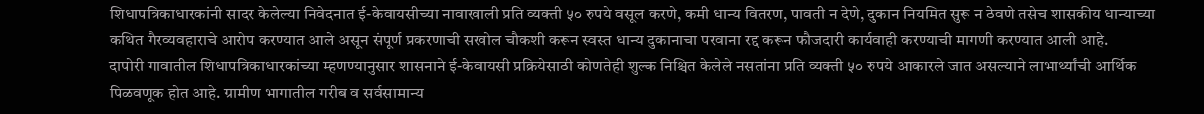शिधापत्रिकाधारकांनी सादर केलेल्या निवेदनात ई-केवायसीच्या नावाखाली प्रति व्यक्ती ५० रुपये वसूल करणे, कमी धान्य वितरण, पावती न देणे, दुकान नियमित सुरू न ठेवणे तसेच शासकीय धान्याच्या कथित गैरव्यवहाराचे आरोप करण्यात आले असून संपूर्ण प्रकरणाची सखोल चौकशी करून स्वस्त धान्य दुकानाचा परवाना रद्द करून फौजदारी कार्यवाही करण्याची मागणी करण्यात आली आहे.
दापोरी गावातील शिधापत्रिकाधारकांच्या म्हणण्यानुसार शासनाने ई-केवायसी प्रक्रियेसाठी कोणतेही शुल्क निश्चित केलेले नसतांना प्रति व्यक्ती ५० रुपये आकारले जात असल्याने लाभार्थ्यांची आर्थिक पिळवणूक होत आहे. ग्रामीण भागातील गरीब व सर्वसामान्य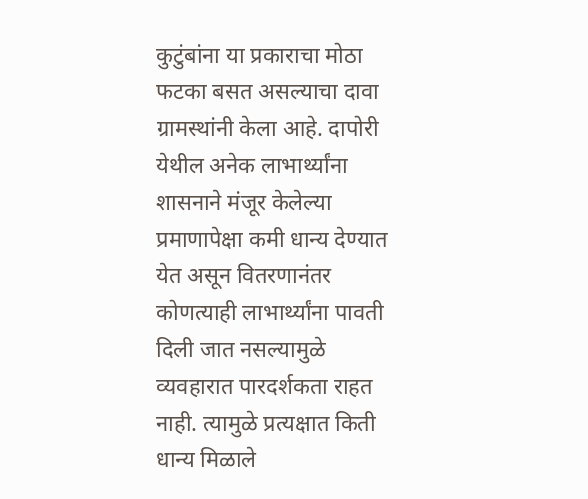कुटुंबांना या प्रकाराचा मोठा फटका बसत असल्याचा दावा ग्रामस्थांनी केला आहे. दापोरी येथील अनेक लाभार्थ्यांना शासनाने मंजूर केलेल्या प्रमाणापेक्षा कमी धान्य देण्यात येत असून वितरणानंतर कोणत्याही लाभार्थ्यांना पावती दिली जात नसल्यामुळे व्यवहारात पारदर्शकता राहत नाही. त्यामुळे प्रत्यक्षात किती धान्य मिळाले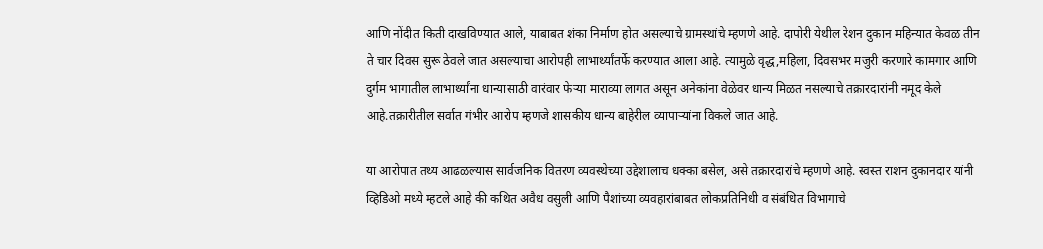आणि नोंदीत किती दाखविण्यात आले, याबाबत शंका निर्माण होत असल्याचे ग्रामस्थांचे म्हणणे आहे. दापोरी येथील रेशन दुकान महिन्यात केवळ तीन ते चार दिवस सुरू ठेवले जात असल्याचा आरोपही लाभार्थ्यांतर्फे करण्यात आला आहे. त्यामुळे वृद्ध,महिला, दिवसभर मजुरी करणारे कामगार आणि दुर्गम भागातील लाभार्थ्यांना धान्यासाठी वारंवार फेऱ्या माराव्या लागत असून अनेकांना वेळेवर धान्य मिळत नसल्याचे तक्रारदारांनी नमूद केले आहे.तक्रारीतील सर्वात गंभीर आरोप म्हणजे शासकीय धान्य बाहेरील व्यापाऱ्यांना विकले जात आहे.

या आरोपात तथ्य आढळल्यास सार्वजनिक वितरण व्यवस्थेच्या उद्देशालाच धक्का बसेल, असे तक्रारदारांचे म्हणणे आहे. स्वस्त राशन दुकानदार यांनी व्हिडिओ मध्ये म्हटले आहे की कथित अवैध वसुली आणि पैशांच्या व्यवहारांबाबत लोकप्रतिनिधी व संबंधित विभागाचे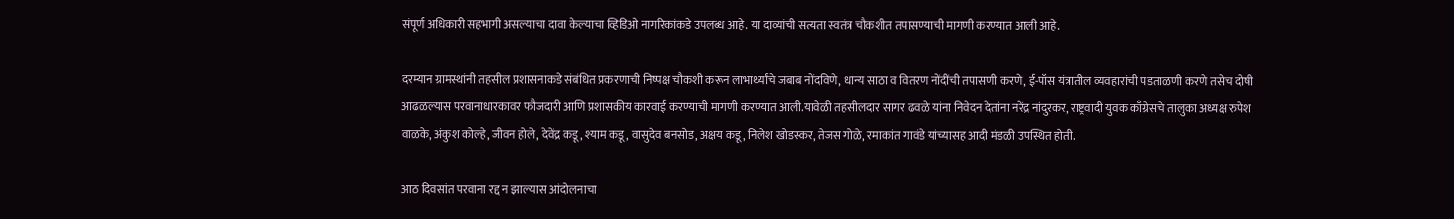संपूर्ण अधिकारी सहभागी असल्याचा दावा केल्याचा व्हिडिओ नागरिकांकडे उपलब्ध आहे. या दाव्यांची सत्यता स्वतंत्र चौकशीत तपासण्याची मागणी करण्यात आली आहे.

दरम्यान ग्रामस्थांनी तहसील प्रशासनाकडे संबंधित प्रकरणाची निष्पक्ष चौकशी करून लाभार्थ्यांचे जबाब नोंदविणे, धान्य साठा व वितरण नोंदींची तपासणी करणे, ई-पॉस यंत्रातील व्यवहारांची पडताळणी करणे तसेच दोषी आढळल्यास परवानाधारकावर फौजदारी आणि प्रशासकीय कारवाई करण्याची मागणी करण्यात आली.यावेळी तहसीलदार सागर ढवळे यांना निवेदन देतांना नरेंद्र नांदुरकर, राष्ट्रवादी युवक काँग्रेसचे तालुका अध्यक्ष रुपेश वाळके, अंकुश कोल्हे, जीवन होले, देवेंद्र कडू, श्याम कडू, वासुदेव बनसोड, अक्षय कडू, निलेश खोडस्कर, तेजस गोळे, रमाकांत गावंडे यांच्यासह आदी मंडळी उपस्थित होती.

आठ दिवसांत परवाना रद्द न झाल्यास आंदोलनाचा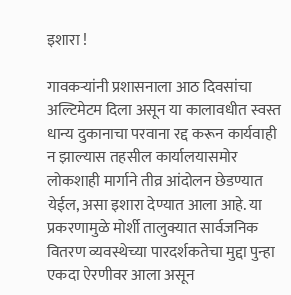इशारा !

गावकऱ्यांनी प्रशासनाला आठ दिवसांचा अल्टिमेटम दिला असून या कालावधीत स्वस्त धान्य दुकानाचा परवाना रद्द करून कार्यवाही न झाल्यास तहसील कार्यालयासमोर लोकशाही मार्गाने तीव्र आंदोलन छेडण्यात येईल, असा इशारा देण्यात आला आहे. या प्रकरणामुळे मोर्शी तालुक्यात सार्वजनिक वितरण व्यवस्थेच्या पारदर्शकतेचा मुद्दा पुन्हा एकदा ऐरणीवर आला असून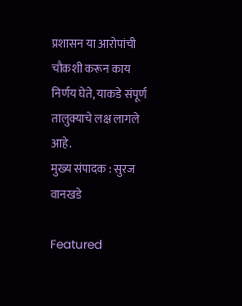प्रशासन या आरोपांची चौकशी करून काय निर्णय घेते, याकडे संपूर्ण तालुक्याचे लक्ष लागले आहे.
मुख्य संपादक : सुरज वानखडे

Featured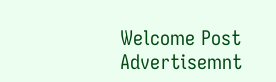Welcome Post Advertisemnt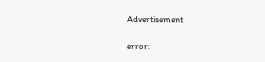Advertisement

error: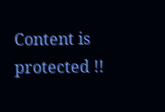Content is protected !!